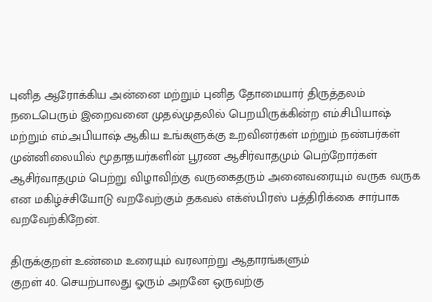புனித ஆரோக்கிய அன்னை மற்றும் புனித தோமையார் திருத்தலம் நடைபெரும் இறைவனை முதல்முதலில் பெறயிருக்கின்ற எம்.சிபியாஷ் மற்றும் எம்.அபியாஷ் ஆகிய உங்களுக்கு உறவினர்கள் மற்றும் நண்பர்கள் முன்னிலையில் மூதாதயர்களின் பூரண ஆசிர்வாதமும் பெற்றோர்கள் ஆசிர்வாதமும் பெற்று விழாவிற்கு வருகைதரும் அனைவரையும் வருக வருக என மகிழ்ச்சியோடு வறவேற்கும் தகவல் எக்ஸ்பிரஸ் பத்திரிக்கை சார்பாக வறவேற்கிறேன்.

திருக்குறள் உண்மை உரையும் வரலாற்று ஆதாரங்களும்
குறள் 40. செயற்பாலது ஓரும் அறனே ஒருவற்கு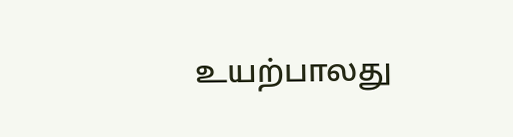உயற்பாலது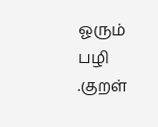ஓரும் பழி .குறள்